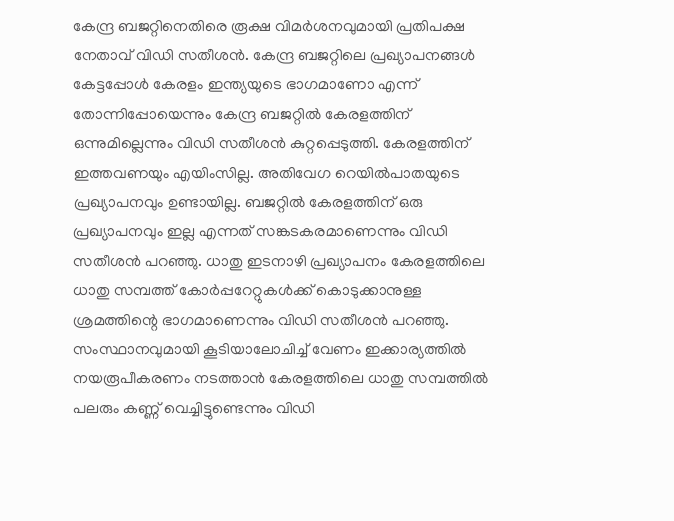കേന്ദ്ര ബജറ്റിനെതിരെ രൂക്ഷ വിമർശനവുമായി പ്രതിപക്ഷ നേതാവ് വിഡി സതീശൻ. കേന്ദ്ര ബജറ്റിലെ പ്രഖ്യാപനങ്ങൾ കേട്ടപ്പോൾ കേരളം ഇന്ത്യയുടെ ഭാഗമാണോ എന്ന് തോന്നിപ്പോയെന്നും കേന്ദ്ര ബജറ്റിൽ കേരളത്തിന് ഒന്നുമില്ലെന്നും വിഡി സതീശൻ കുറ്റപ്പെടുത്തി. കേരളത്തിന് ഇത്തവണയും എയിംസില്ല. അതിവേഗ റെയിൽപാതയുടെ പ്രഖ്യാപനവും ഉണ്ടായില്ല. ബജറ്റിൽ കേരളത്തിന് ഒരു പ്രഖ്യാപനവും ഇല്ല എന്നത് സങ്കടകരമാണെന്നും വിഡി സതീശൻ പറഞ്ഞു. ധാതു ഇടനാഴി പ്രഖ്യാപനം കേരളത്തിലെ ധാതു സമ്പത്ത് കോർപ്പറേറ്റുകൾക്ക് കൊടുക്കാനുള്ള ശ്രമത്തിന്റെ ഭാഗമാണെന്നും വിഡി സതീശൻ പറഞ്ഞു. സംസ്ഥാനവുമായി കൂടിയാലോചിച്ച് വേണം ഇക്കാര്യത്തിൽ നയരൂപീകരണം നടത്താൻ കേരളത്തിലെ ധാതു സമ്പത്തിൽ പലരും കണ്ണ് വെച്ചിട്ടുണ്ടെന്നും വിഡി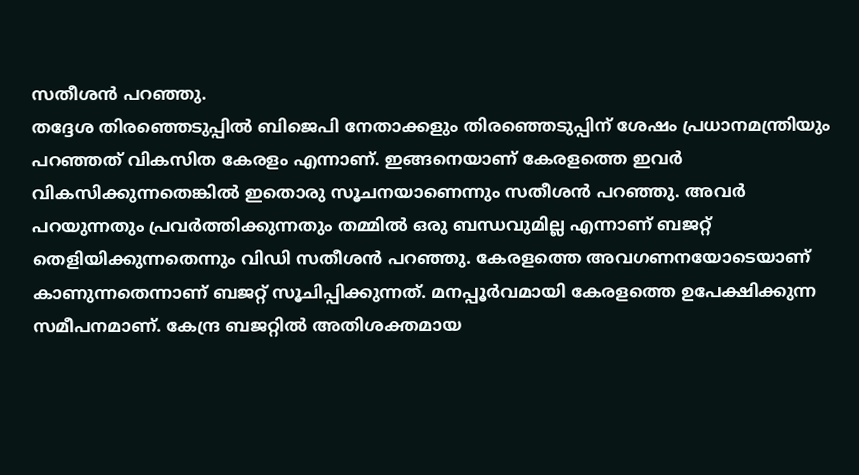സതീശൻ പറഞ്ഞു.
തദ്ദേശ തിരഞ്ഞെടുപ്പിൽ ബിജെപി നേതാക്കളും തിരഞ്ഞെടുപ്പിന് ശേഷം പ്രധാനമന്ത്രിയും പറഞ്ഞത് വികസിത കേരളം എന്നാണ്. ഇങ്ങനെയാണ് കേരളത്തെ ഇവർ വികസിക്കുന്നതെങ്കിൽ ഇതൊരു സൂചനയാണെന്നും സതീശൻ പറഞ്ഞു. അവർ പറയുന്നതും പ്രവർത്തിക്കുന്നതും തമ്മിൽ ഒരു ബന്ധവുമില്ല എന്നാണ് ബജറ്റ് തെളിയിക്കുന്നതെന്നും വിഡി സതീശൻ പറഞ്ഞു. കേരളത്തെ അവഗണനയോടെയാണ് കാണുന്നതെന്നാണ് ബജറ്റ് സൂചിപ്പിക്കുന്നത്. മനപ്പൂർവമായി കേരളത്തെ ഉപേക്ഷിക്കുന്ന സമീപനമാണ്. കേന്ദ്ര ബജറ്റിൽ അതിശക്തമായ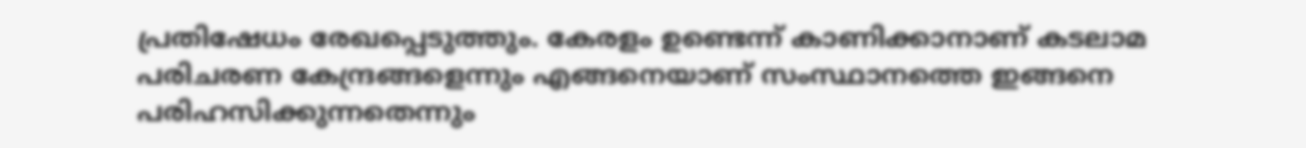പ്രതിഷേധം രേഖപ്പെടുത്തും. കേരളം ഉണ്ടെന്ന് കാണിക്കാനാണ് കടലാമ പരിചരണ കേന്ദ്രങ്ങളെന്നും എങ്ങനെയാണ് സംസ്ഥാനത്തെ ഇങ്ങനെ പരിഹസിക്കുന്നതെന്നും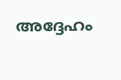അദ്ദേഹം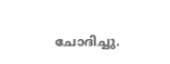ചോദിച്ചു.